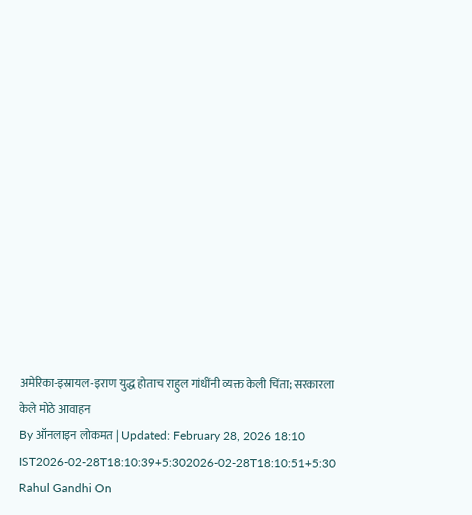अमेरिका-इस्रायल-इराण युद्ध होताच राहुल गांधींनी व्यक्त केली चिंता; सरकारला केले मोठे आवाहन
By ऑनलाइन लोकमत | Updated: February 28, 2026 18:10 IST2026-02-28T18:10:39+5:302026-02-28T18:10:51+5:30
Rahul Gandhi On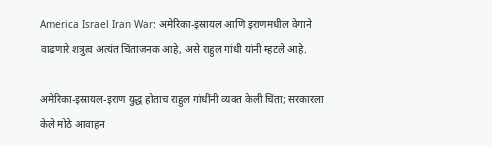America Israel Iran War: अमेरिका-इस्रायल आणि इराणमधील वेगाने वाढणारे शत्रुत्व अत्यंत चिंताजनक आहे, असे राहुल गांधी यांनी म्हटले आहे.

अमेरिका-इस्रायल-इराण युद्ध होताच राहुल गांधींनी व्यक्त केली चिंता; सरकारला केले मोठे आवाहन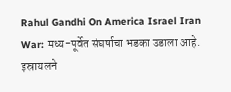Rahul Gandhi On America Israel Iran War: मध्य-पूर्वेत संघर्षाचा भडका उडाला आहे. इस्रायलने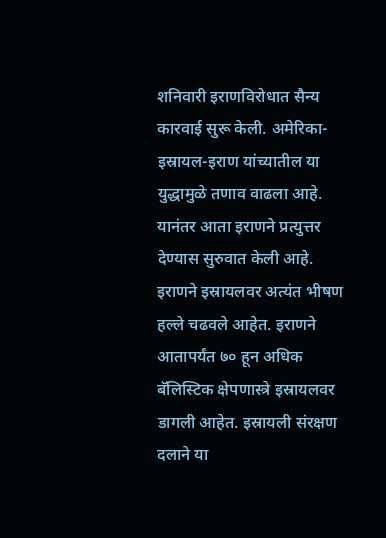शनिवारी इराणविरोधात सैन्य कारवाई सुरू केली. अमेरिका-इस्रायल-इराण यांच्यातील या युद्धामुळे तणाव वाढला आहे. यानंतर आता इराणने प्रत्युत्तर देण्यास सुरुवात केली आहे. इराणने इस्रायलवर अत्यंत भीषण हल्ले चढवले आहेत. इराणने आतापर्यंत ७० हून अधिक बॅलिस्टिक क्षेपणास्त्रे इस्रायलवर डागली आहेत. इस्रायली संरक्षण दलाने या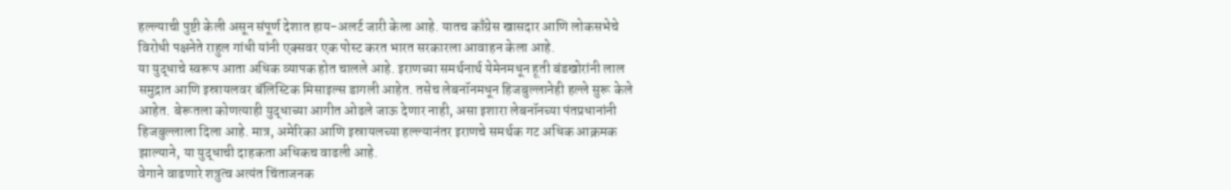हल्ल्याची पुष्टी केली असून संपूर्ण देशात हाय-अलर्ट जारी केला आहे. यातच काँग्रेस खासदार आणि लोकसभेचे विरोधी पक्षनेते राहुल गांधी यांनी एक्सवर एक पोस्ट करत भारत सरकारला आवाहन केला आहे.
या युद्धाचे स्वरूप आता अधिक व्यापक होत चालले आहे. इराणच्या समर्थनार्थ येमेनमधून हूती बंडखोरांनी लाल समुद्रात आणि इस्रायलवर बॅलिस्टिक मिसाइल्स डागली आहेत. तसेच लेबनॉनमधून हिजबुल्लानेही हल्ले सुरू केले आहेत. बेरूतला कोणत्याही युद्धाच्या आगीत ओढले जाऊ देणार नाही, असा इशारा लेबनॉनच्या पंतप्रधानांनी हिजबुल्लाला दिला आहे. मात्र, अमेरिका आणि इस्रायलच्या हल्ल्यानंतर इराणचे समर्थक गट अधिक आक्रमक झाल्याने, या युद्धाची दाहकता अधिकच वाढली आहे.
वेगाने वाढणारे शत्रुत्व अत्यंत चिंताजनक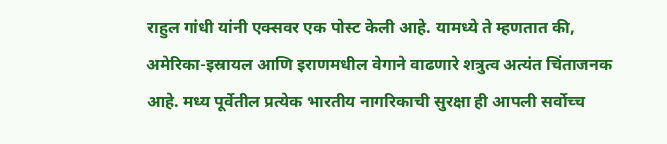राहुल गांधी यांनी एक्सवर एक पोस्ट केली आहे. यामध्ये ते म्हणतात की, अमेरिका-इस्रायल आणि इराणमधील वेगाने वाढणारे शत्रुत्व अत्यंत चिंताजनक आहे. मध्य पूर्वेतील प्रत्येक भारतीय नागरिकाची सुरक्षा ही आपली सर्वोच्च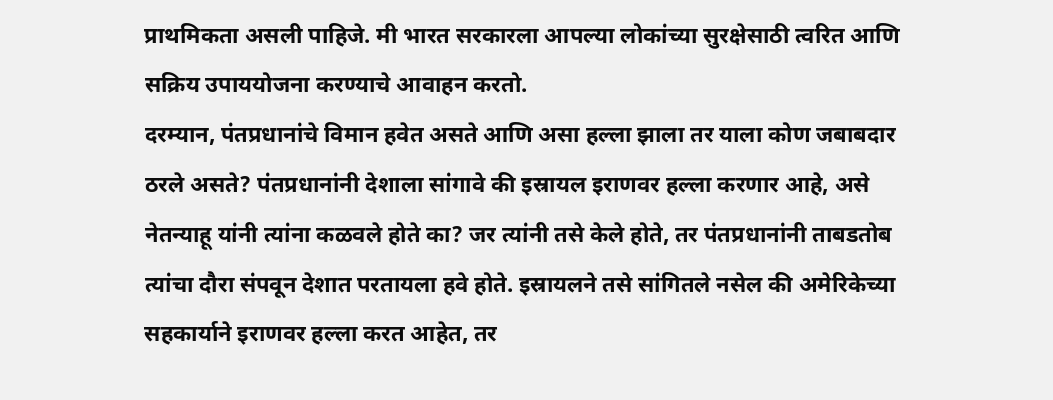प्राथमिकता असली पाहिजे. मी भारत सरकारला आपल्या लोकांच्या सुरक्षेसाठी त्वरित आणि सक्रिय उपाययोजना करण्याचे आवाहन करतो.
दरम्यान, पंतप्रधानांचे विमान हवेत असते आणि असा हल्ला झाला तर याला कोण जबाबदार ठरले असते? पंतप्रधानांनी देशाला सांगावे की इस्रायल इराणवर हल्ला करणार आहे, असे नेतन्याहू यांनी त्यांना कळवले होते का? जर त्यांनी तसे केले होते, तर पंतप्रधानांनी ताबडतोब त्यांचा दौरा संपवून देशात परतायला हवे होते. इस्रायलने तसे सांगितले नसेल की अमेरिकेच्या सहकार्याने इराणवर हल्ला करत आहेत, तर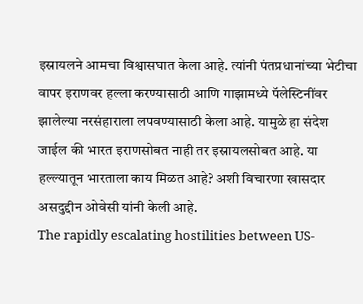इस्रायलने आमचा विश्वासघात केला आहे. त्यांनी पंतप्रधानांच्या भेटीचा वापर इराणवर हल्ला करण्यासाठी आणि गाझामध्ये पॅलेस्टिनींवर झालेल्या नरसंहाराला लपवण्यासाठी केला आहे. यामुळे हा संदेश जाईल की भारत इराणसोबत नाही तर इस्रायलसोबत आहे. या हल्ल्यातून भारताला काय मिळत आहे? अशी विचारणा खासदार असदुद्दीन ओवेसी यांनी केली आहे.
The rapidly escalating hostilities between US-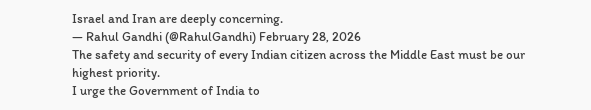Israel and Iran are deeply concerning.
— Rahul Gandhi (@RahulGandhi) February 28, 2026
The safety and security of every Indian citizen across the Middle East must be our highest priority.
I urge the Government of India to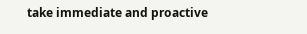take immediate and proactive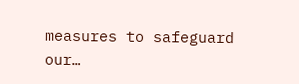measures to safeguard our…